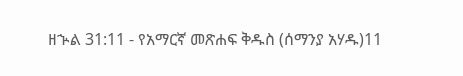ዘኍል 31:11 - የአማርኛ መጽሐፍ ቅዱስ (ሰማንያ አሃዱ)11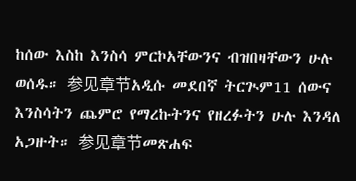ከሰው እስከ እንስሳ ምርኮአቸውንና ብዝበዛቸውን ሁሉ ወሰዱ። 参见章节አዲሱ መደበኛ ትርጒም11 ሰውና እንስሳትን ጨምሮ የማረኩትንና የዘረፉትን ሁሉ እንዳለ አጋዙት። 参见章节መጽሐፍ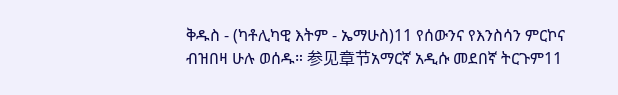ቅዱስ - (ካቶሊካዊ እትም - ኤማሁስ)11 የሰውንና የእንስሳን ምርኮና ብዝበዛ ሁሉ ወሰዱ። 参见章节አማርኛ አዲሱ መደበኛ ትርጉም11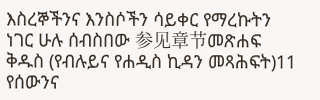እስረኞችንና እንስሶችን ሳይቀር የማረኩትን ነገር ሁሉ ሰብስበው 参见章节መጽሐፍ ቅዱስ (የብሉይና የሐዲስ ኪዳን መጻሕፍት)11 የሰውንና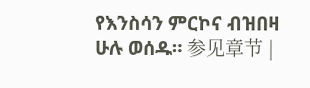የእንስሳን ምርኮና ብዝበዛ ሁሉ ወሰዱ። 参见章节 |